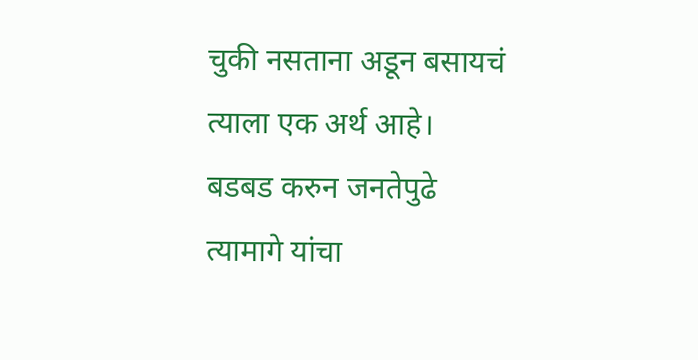चुकी नसताना अडून बसायचं
त्याला एक अर्थ आहे।
बडबड करुन जनतेपुढे
त्यामागे यांचा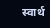स्वार्थ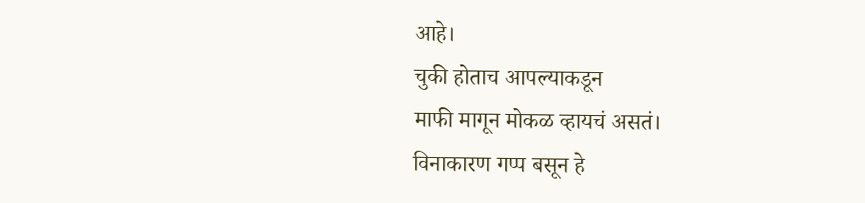आहे।
चुकी होताच आपल्याकडून
माफी मागून मोकळ व्हायचं असतं।
विनाकारण गप्प बसून हे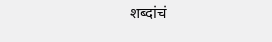शब्दांचं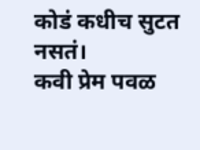कोडं कधीच सुटत नसतं।
कवी प्रेम पवळ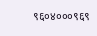९६०४०००९६९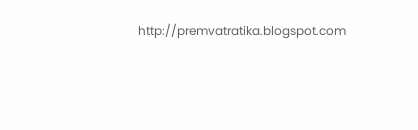http://premvatratika.blogspot.com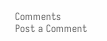Comments
Post a Comment